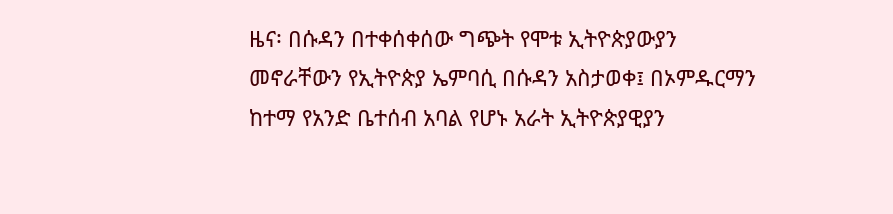ዜና፡ በሱዳን በተቀሰቀሰው ግጭት የሞቱ ኢትዮጵያውያን መኖራቸውን የኢትዮጵያ ኤምባሲ በሱዳን አስታወቀ፤ በኦምዱርማን ከተማ የአንድ ቤተሰብ አባል የሆኑ አራት ኢትዮጵያዊያን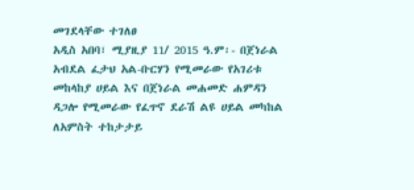መገደላቸው ተገለፀ
አዲስ አበባ፣ ሚያዚያ 11/ 2015 ዓ.ም፡- በጀነራል አብደል ፈታህ አል-ቡርሃን የሚመራው የአገሪቱ መከላከያ ሀይል እና በጀነራል መሐመድ ሐምዳን ዳጋሎ የሚመራው የፈጥኖ ደራሽ ልዩ ሀይል መካከል ለአምስት ተከታታይ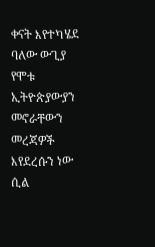ቀናት እየተካሄደ ባለው ውጊያ የሞቱ ኢትዮጵያውያን መኖራቸውን መረጃዎች እየደረሱን ነው ሲል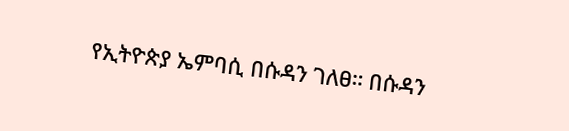የኢትዮጵያ ኤምባሲ በሱዳን ገለፀ። በሱዳን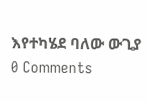እየተካሄደ ባለው ውጊያ
0 Comments